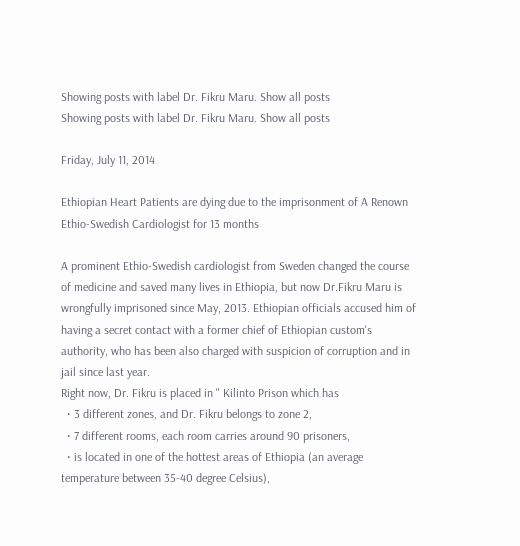Showing posts with label Dr. Fikru Maru. Show all posts
Showing posts with label Dr. Fikru Maru. Show all posts

Friday, July 11, 2014

Ethiopian Heart Patients are dying due to the imprisonment of A Renown Ethio-Swedish Cardiologist for 13 months

A prominent Ethio-Swedish cardiologist from Sweden changed the course of medicine and saved many lives in Ethiopia, but now Dr.Fikru Maru is wrongfully imprisoned since May, 2013. Ethiopian officials accused him of having a secret contact with a former chief of Ethiopian custom's authority, who has been also charged with suspicion of corruption and in jail since last year.
Right now, Dr. Fikru is placed in " Kilinto Prison which has
  • 3 different zones, and Dr. Fikru belongs to zone 2,
  • 7 different rooms, each room carries around 90 prisoners,
  • is located in one of the hottest areas of Ethiopia (an average temperature between 35-40 degree Celsius),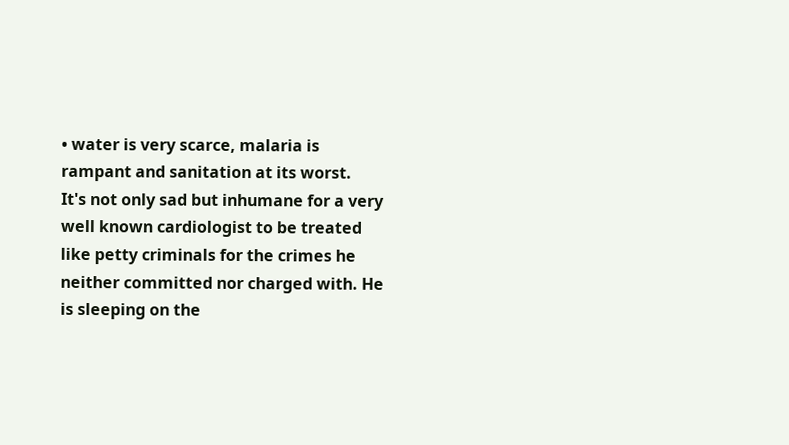• water is very scarce, malaria is rampant and sanitation at its worst.
It's not only sad but inhumane for a very well known cardiologist to be treated like petty criminals for the crimes he neither committed nor charged with. He is sleeping on the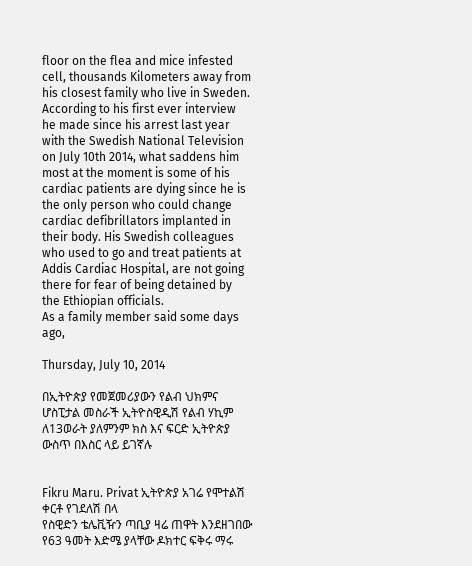floor on the flea and mice infested cell, thousands Kilometers away from his closest family who live in Sweden. According to his first ever interview he made since his arrest last year with the Swedish National Television on July 10th 2014, what saddens him most at the moment is some of his cardiac patients are dying since he is the only person who could change cardiac defibrillators implanted in their body. His Swedish colleagues who used to go and treat patients at Addis Cardiac Hospital, are not going there for fear of being detained by the Ethiopian officials.
As a family member said some days ago,

Thursday, July 10, 2014

በኢትዮጵያ የመጀመሪያውን የልብ ህክምና ሆስፒታል መስራች ኢትዮስዊዲሽ የልብ ሃኪም ለ13ወራት ያለምንም ክስ እና ፍርድ ኢትዮጵያ ውስጥ በእስር ላይ ይገኛሉ


Fikru Maru. Privat ኢትዮጵያ አገሬ የሞተልሽ ቀርቶ የገደለሽ በላ
የስዊድን ቴሌቪዥን ጣቢያ ዛሬ ጠዋት እንደዘገበው የ63 ዓመት እድሜ ያላቸው ዶክተር ፍቅሩ ማሩ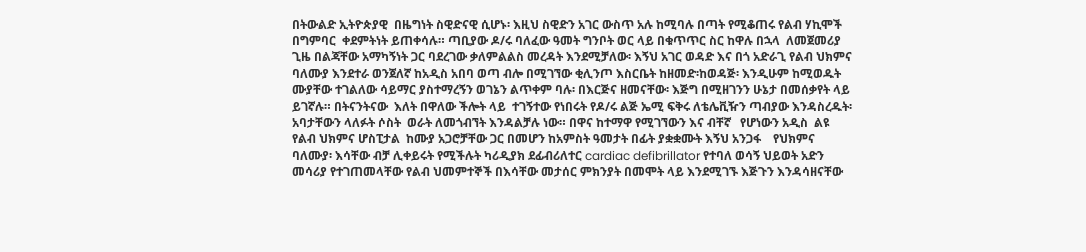በትውልድ ኢትዮጵያዊ  በዜግነት ስዊድናዊ ሲሆኑ፡ እዚህ ስዊድን አገር ውስጥ አሉ ከሚባሉ በጣት የሚቆጠሩ የልብ ሃኪሞች በግምባር  ቀደምትነት ይጠቀሳሉ። ጣቢያው ዶ/ሩ ባለፈው ዓመት ግንቦት ወር ላይ በቁጥጥር ስር ከዋሉ በኋላ  ለመጀመሪያ ጊዜ በልጃቸው አማካኝነት ጋር ባደረገው ቃለምልልስ መረዳት እንደሚቻለው፡ እኝህ አገር ወዳድ እና በጎ አድራጊ የልብ ህክምና ባለሙያ እንደተራ ወንጀለኛ ከአዲስ አበባ ወጣ ብሎ በሚገኘው ቂሊንጦ እስርቤት ከዘመድ፡ከወዳጅ፡ እንዲሁም ከሚወዱት ሙያቸው ተገልለው ሳይማር ያስተማረኝን ወገኔን ልጥቀም ባሉ፡ በእርጅና ዘመናቸው፡ እጅግ በሚዘገንን ሁኔታ በመሰቃየት ላይ ይገኛሉ። በትናንትናው  እለት በዋለው ችሎት ላይ  ተገኝተው የነበሩት የዶ/ሩ ልጅ ኤሚ ፍቅሩ ለቴሌቪዥን ጣብያው እንዳስረዱት፡ አባታቸውን ላለፉት ሶስት  ወራት ለመጎብኘት እንዳልቻሉ ነው። በዋና ከተማዋ የሚገኘውን እና ብቸኛ   የሆነውን አዲስ  ልዩ የልብ ህክምና ሆስፒታል  ከሙያ አጋሮቻቸው ጋር በመሆን ከአምስት ዓመታት በፊት ያቋቋሙት እኝህ አንጋፋ    የህክምና ባለሙያ፡ እሳቸው ብቻ ሊቀይሩት የሚችሉት ካሪዲያክ ደፊብሪለተር cardiac defibrillator የተባለ ወሳኝ ህይወት አድን መሳሪያ የተገጠመላቸው የልብ ህመምተኞች በእሳቸው መታሰር ምክንያት በመሞት ላይ እንደሚገኙ እጅጉን እንዳሳዘናቸው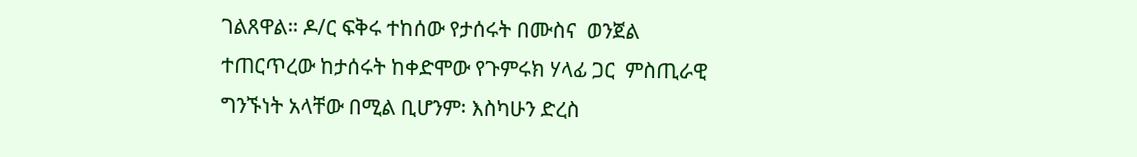ገልጸዋል። ዶ/ር ፍቅሩ ተከሰው የታሰሩት በሙስና  ወንጀል ተጠርጥረው ከታሰሩት ከቀድሞው የጉምሩክ ሃላፊ ጋር  ምስጢራዊ ግንኙነት አላቸው በሚል ቢሆንም፡ እስካሁን ድረስ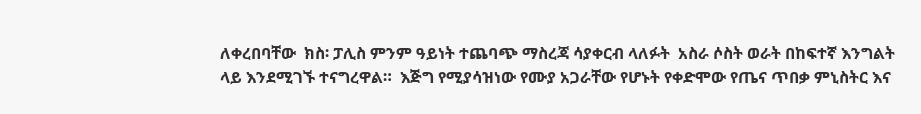ለቀረበባቸው  ክስ፡ ፓሊስ ምንም ዓይነት ተጨባጭ ማስረጃ ሳያቀርብ ላለፉት  አስራ ሶስት ወራት በከፍተኛ እንግልት ላይ እንደሚገኙ ተናግረዋል።  እጅግ የሚያሳዝነው የሙያ አጋራቸው የሆኑት የቀድሞው የጤና ጥበቃ ምኒስትር እና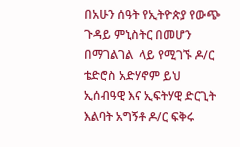በአሁን ሰዓት የኢትዮጵያ የውጭ ጉዳይ ምኒስትር በመሆን በማገልገል  ላይ የሚገኙ ዶ/ር ቴድሮስ አድሃኖም ይህ ኢሰብዓዊ እና ኢፍትሃዊ ድርጊት እልባት አግኝቶ ዶ/ር ፍቅሩ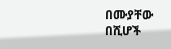በሙያቸው በሺሆች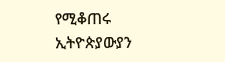የሚቆጠሩ ኢትዮጵያውያን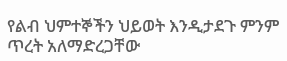የልብ ህምተኞችን ህይወት እንዲታደጉ ምንም ጥረት አለማድረጋቸው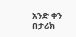አንድ ቀን በታሪክ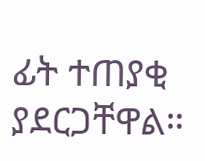ፊት ተጠያቂ ያደርጋቸዋል።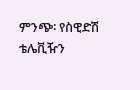ምንጭ፡ የስዊድሽ ቴሌቪዥን